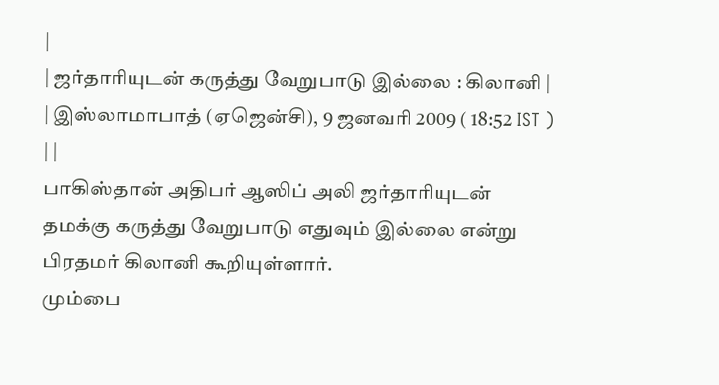|
| ஜர்தாரியுடன் கருத்து வேறுபாடு இல்லை : கிலானி |
| இஸ்லாமாபாத் (ஏஜென்சி), 9 ஜனவரி 2009 ( 18:52 IST ) | |
பாகிஸ்தான் அதிபர் ஆஸிப் அலி ஜர்தாரியுடன் தமக்கு கருத்து வேறுபாடு எதுவும் இல்லை என்று பிரதமர் கிலானி கூறியுள்ளார்.
மும்பை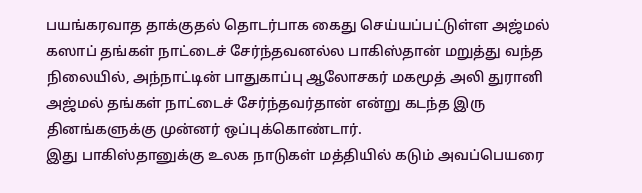பயங்கரவாத தாக்குதல் தொடர்பாக கைது செய்யப்பட்டுள்ள அஜ்மல் கஸாப் தங்கள் நாட்டைச் சேர்ந்தவனல்ல பாகிஸ்தான் மறுத்து வந்த நிலையில், அந்நாட்டின் பாதுகாப்பு ஆலோசகர் மகமூத் அலி துரானி அஜ்மல் தங்கள் நாட்டைச் சேர்ந்தவர்தான் என்று கடந்த இரு தினங்களுக்கு முன்னர் ஒப்புக்கொண்டார்.
இது பாகிஸ்தானுக்கு உலக நாடுகள் மத்தியில் கடும் அவப்பெயரை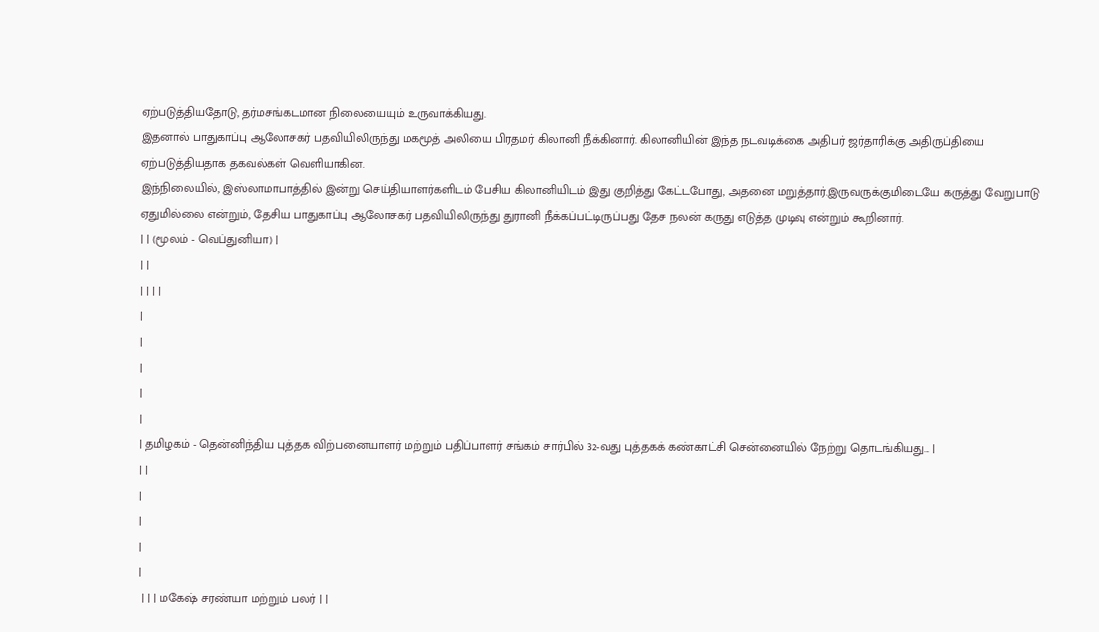ஏற்படுத்தியதோடு, தர்மசங்கடமான நிலையையும் உருவாக்கியது.
இதனால் பாதுகாப்பு ஆலோசகர் பதவியிலிருந்து மகமூத் அலியை பிரதமர் கிலானி நீக்கினார். கிலானியின் இந்த நடவடிக்கை அதிபர் ஜர்தாரிக்கு அதிருப்தியை ஏற்படுத்தியதாக தகவல்கள் வெளியாகின.
இந்நிலையில், இஸ்லாமாபாத்தில் இன்று செய்தியாளர்களிடம் பேசிய கிலானியிடம் இது குறித்து கேட்டபோது, அதனை மறுத்தார்.இருவருக்குமிடையே கருத்து வேறுபாடு ஏதுமில்லை என்றும், தேசிய பாதுகாப்பு ஆலோசகர் பதவியிலிருந்து துரானி நீக்கப்பட்டிருப்பது தேச நலன் கருது எடுத்த முடிவு என்றும் கூறினார்.
| | (மூலம் - வெப்துனியா) |
| |
| | | |
|
|
|
|
|
| தமிழகம் - தென்னிந்திய புத்தக விற்பனையாளர் மற்றும் பதிப்பாளர் சங்கம் சார்பில் 32-வது புத்தகக் கண்காட்சி சென்னையில் நேற்று தொடங்கியது... |
| |
|
|
|
|
 | | | மகேஷ் சரண்யா மற்றும் பலர் | |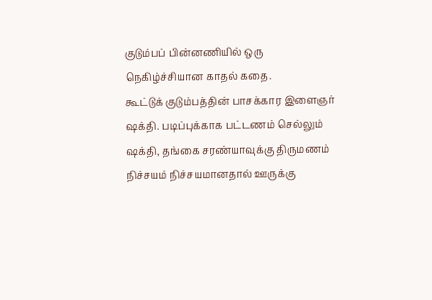குடும்பப் பின்னணியில் ஒரு நெகிழ்ச்சியான காதல் கதை.
கூட்டுக் குடும்பத்தின் பாசக்கார இளைஞர் ஷக்தி. படிப்புக்காக பட்டணம் செல்லும் ஷக்தி, தங்கை சரண்யாவுக்கு திருமணம் நிச்சயம் நிச்சயமானதால் ஊருக்கு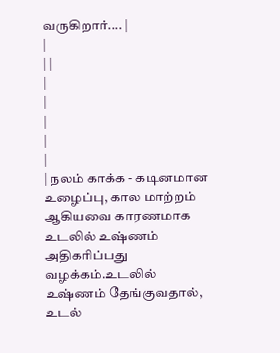வருகிறார்.... |
|
| |
|
|
|
|
|
| நலம் காக்க - கடினமான உழைப்பு, கால மாற்றம் ஆகியவை காரணமாக உடலில் உஷ்ணம் அதிகரிப்பது வழக்கம்.உடலில் உஷ்ணம் தேங்குவதால், உடல்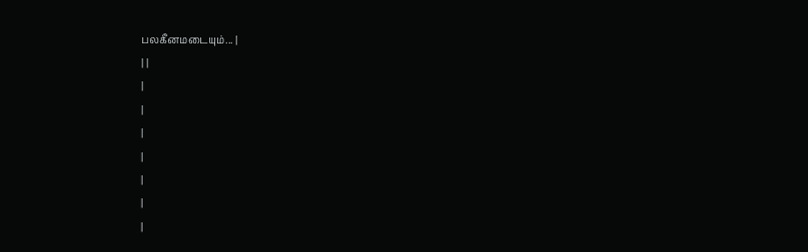பலகீனமடையும்... |
| |
|
|
|
|
|
|
|